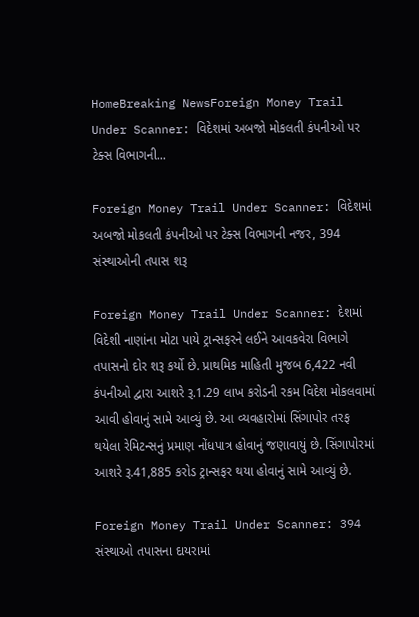HomeBreaking NewsForeign Money Trail Under Scanner: વિદેશમાં અબજો મોકલતી કંપનીઓ પર ટેક્સ વિભાગની...

Foreign Money Trail Under Scanner: વિદેશમાં અબજો મોકલતી કંપનીઓ પર ટેક્સ વિભાગની નજર, 394 સંસ્થાઓની તપાસ શરૂ

Foreign Money Trail Under Scanner: દેશમાં વિદેશી નાણાંના મોટા પાયે ટ્રાન્સફરને લઈને આવકવેરા વિભાગે તપાસનો દોર શરૂ કર્યો છે. પ્રાથમિક માહિતી મુજબ 6,422 નવી કંપનીઓ દ્વારા આશરે રૂ.1.29 લાખ કરોડની રકમ વિદેશ મોકલવામાં આવી હોવાનું સામે આવ્યું છે. આ વ્યવહારોમાં સિંગાપોર તરફ થયેલા રેમિટન્સનું પ્રમાણ નોંધપાત્ર હોવાનું જણાવાયું છે. સિંગાપોરમાં આશરે રૂ.41,885 કરોડ ટ્રાન્સફર થયા હોવાનું સામે આવ્યું છે.

Foreign Money Trail Under Scanner: 394 સંસ્થાઓ તપાસના દાયરામાં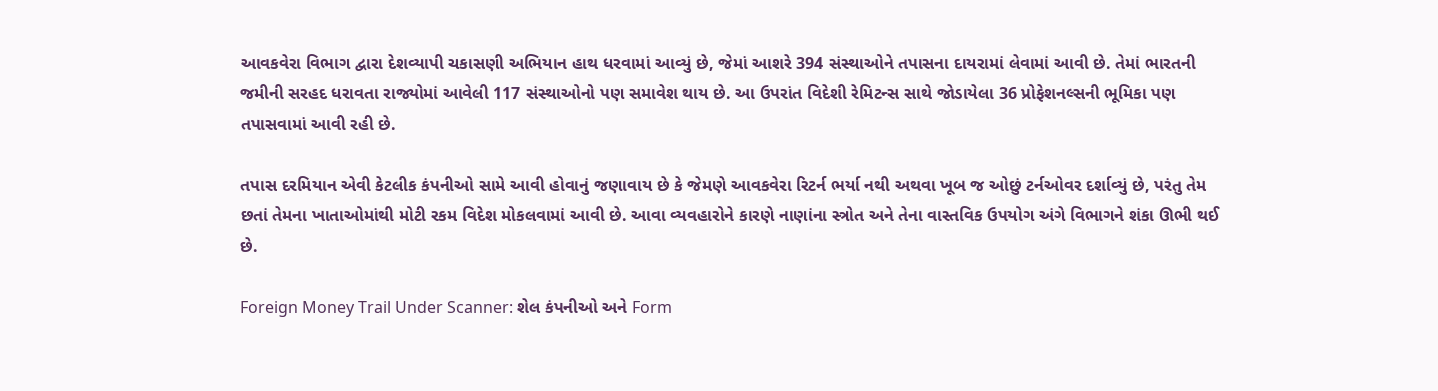આવકવેરા વિભાગ દ્વારા દેશવ્યાપી ચકાસણી અભિયાન હાથ ધરવામાં આવ્યું છે, જેમાં આશરે 394 સંસ્થાઓને તપાસના દાયરામાં લેવામાં આવી છે. તેમાં ભારતની જમીની સરહદ ધરાવતા રાજ્યોમાં આવેલી 117 સંસ્થાઓનો પણ સમાવેશ થાય છે. આ ઉપરાંત વિદેશી રેમિટન્સ સાથે જોડાયેલા 36 પ્રોફેશનલ્સની ભૂમિકા પણ તપાસવામાં આવી રહી છે.

તપાસ દરમિયાન એવી કેટલીક કંપનીઓ સામે આવી હોવાનું જણાવાય છે કે જેમણે આવકવેરા રિટર્ન ભર્યા નથી અથવા ખૂબ જ ઓછું ટર્નઓવર દર્શાવ્યું છે, પરંતુ તેમ છતાં તેમના ખાતાઓમાંથી મોટી રકમ વિદેશ મોકલવામાં આવી છે. આવા વ્યવહારોને કારણે નાણાંના સ્ત્રોત અને તેના વાસ્તવિક ઉપયોગ અંગે વિભાગને શંકા ઊભી થઈ છે.

Foreign Money Trail Under Scanner: શેલ કંપનીઓ અને Form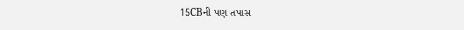15CBની પણ તપાસ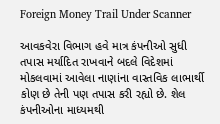Foreign Money Trail Under Scanner

આવકવેરા વિભાગ હવે માત્ર કંપનીઓ સુધી તપાસ મર્યાદિત રાખવાને બદલે વિદેશમાં મોકલવામાં આવેલા નાણાંના વાસ્તવિક લાભાર્થી કોણ છે તેની પણ તપાસ કરી રહ્યો છે. શેલ કંપનીઓના માધ્યમથી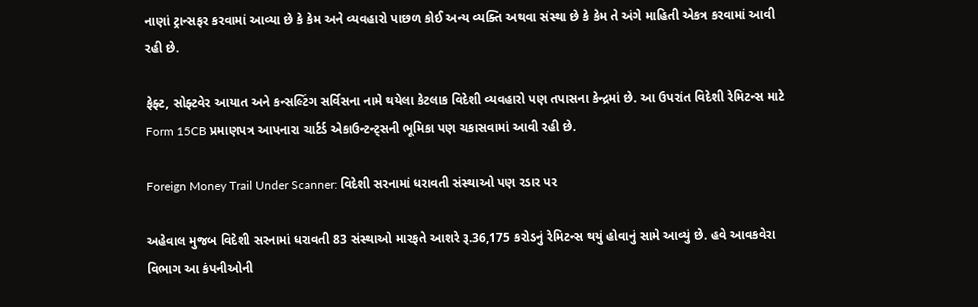નાણાં ટ્રાન્સફર કરવામાં આવ્યા છે કે કેમ અને વ્યવહારો પાછળ કોઈ અન્ય વ્યક્તિ અથવા સંસ્થા છે કે કેમ તે અંગે માહિતી એકત્ર કરવામાં આવી રહી છે.

ફેફ્ટ, સોફ્ટવેર આયાત અને કન્સલ્ટિંગ સર્વિસના નામે થયેલા કેટલાક વિદેશી વ્યવહારો પણ તપાસના કેન્દ્રમાં છે. આ ઉપરાંત વિદેશી રેમિટન્સ માટે Form 15CB પ્રમાણપત્ર આપનારા ચાર્ટર્ડ એકાઉન્ટન્ટ્સની ભૂમિકા પણ ચકાસવામાં આવી રહી છે.

Foreign Money Trail Under Scanner: વિદેશી સરનામાં ધરાવતી સંસ્થાઓ પણ રડાર પર

અહેવાલ મુજબ વિદેશી સરનામાં ધરાવતી 83 સંસ્થાઓ મારફતે આશરે રૂ.36,175 કરોડનું રેમિટન્સ થયું હોવાનું સામે આવ્યું છે. હવે આવકવેરા વિભાગ આ કંપનીઓની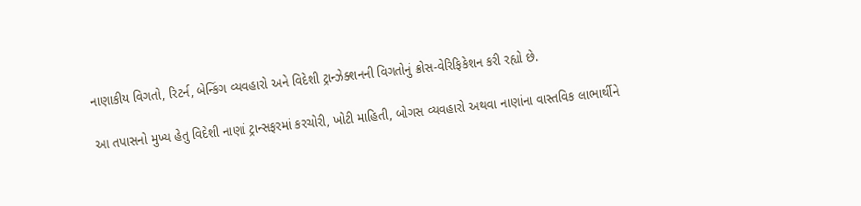નાણાકીય વિગતો, રિટર્ન, બેન્કિંગ વ્યવહારો અને વિદેશી ટ્રાન્ઝેક્શનની વિગતોનું ક્રોસ-વેરિફિકેશન કરી રહ્યો છે.

આ તપાસનો મુખ્ય હેતુ વિદેશી નાણાં ટ્રાન્સફરમાં કરચોરી, ખોટી માહિતી, બોગસ વ્યવહારો અથવા નાણાંના વાસ્તવિક લાભાર્થીને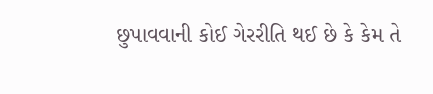છુપાવવાની કોઈ ગેરરીતિ થઈ છે કે કેમ તે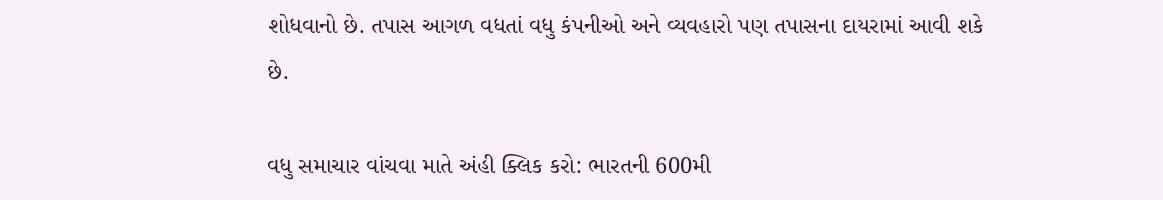શોધવાનો છે. તપાસ આગળ વધતાં વધુ કંપનીઓ અને વ્યવહારો પણ તપાસના દાયરામાં આવી શકે છે.

વધુ સમાચાર વાંચવા માતે અંહી ક્લિક કરો: ભારતની 600મી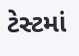ટેસ્ટમાં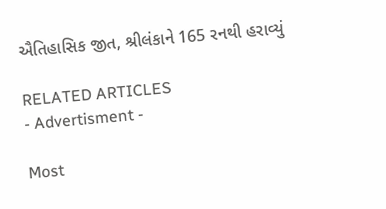ઐતિહાસિક જીત, શ્રીલંકાને 165 રનથી હરાવ્યું

RELATED ARTICLES
- Advertisment -

Most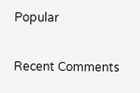Popular

Recent Comments